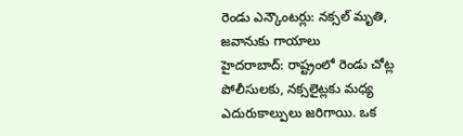రెండు ఎన్కౌంటర్లు: నక్సల్ మృతి, జవానుకు గాయాలు
హైదరాబాద్: రాష్ట్రంలో రెండు చోట్ల పోలీసులకు, నక్సలైట్లకు మధ్య ఎదురుకాల్పులు జరిగాయి. ఒక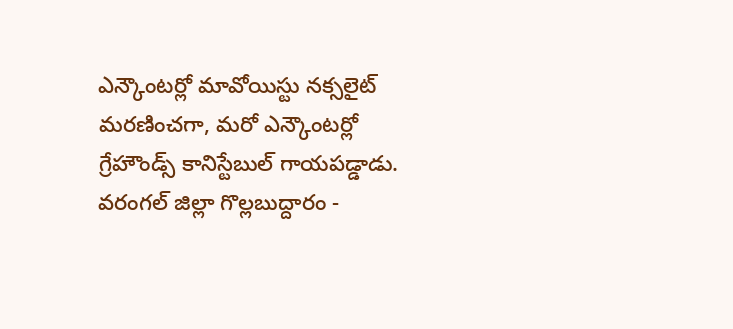ఎన్కౌంటర్లో మావోయిస్టు నక్సలైట్ మరణించగా, మరో ఎన్కౌంటర్లో గ్రేహౌండ్స్ కానిస్టేబుల్ గాయపడ్డాడు. వరంగల్ జిల్లా గొల్లబుద్దారం -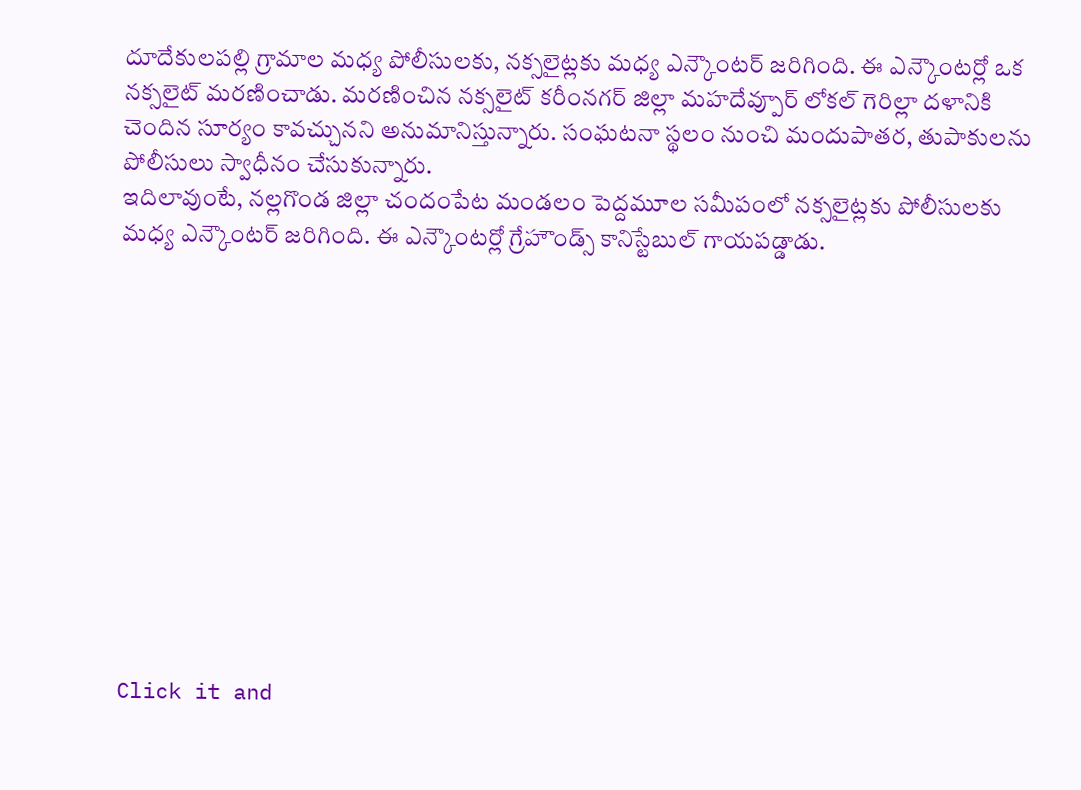దూదేకులపల్లి గ్రామాల మధ్య పోలీసులకు, నక్సలైట్లకు మధ్య ఎన్కౌంటర్ జరిగింది. ఈ ఎన్కౌంటర్లో ఒక నక్సలైట్ మరణించాడు. మరణించిన నక్సలైట్ కరీంనగర్ జిల్లా మహదేవ్పూర్ లోకల్ గెరిల్లా దళానికి చెందిన సూర్యం కావచ్చునని అనుమానిస్తున్నారు. సంఘటనా స్థలం నుంచి మందుపాతర, తుపాకులను పోలీసులు స్వాధీనం చేసుకున్నారు.
ఇదిలావుంటే, నల్లగొండ జిల్లా చందంపేట మండలం పెద్దమూల సమీపంలో నక్సలైట్లకు పోలీసులకు మధ్య ఎన్కౌంటర్ జరిగింది. ఈ ఎన్కౌంటర్లో గ్రేహౌండ్స్ కానిస్టేబుల్ గాయపడ్డాడు.












Click it and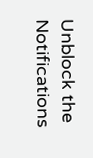Unblock the Notifications